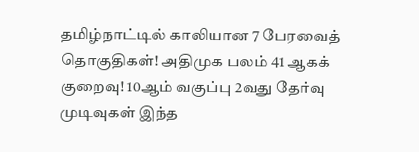தமிழ்நாட்டில் காலியான 7 பேரவைத் தொகுதிகள்! அதிமுக பலம் 41 ஆகக் குறைவு! 10ஆம் வகுப்பு 2வது தேர்வு முடிவுகள் இந்த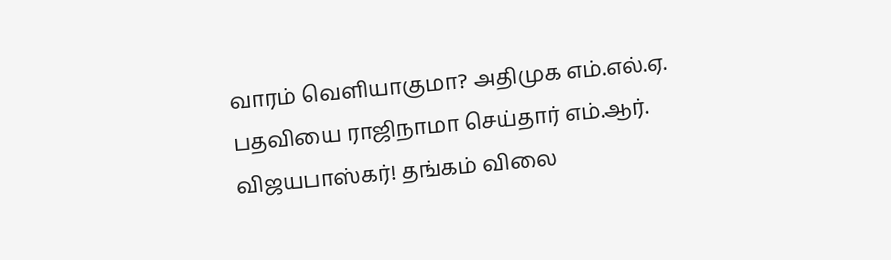வாரம் வெளியாகுமா? அதிமுக எம்.எல்.ஏ. பதவியை ராஜிநாமா செய்தார் எம்.ஆர். விஜயபாஸ்கர்! தங்கம் விலை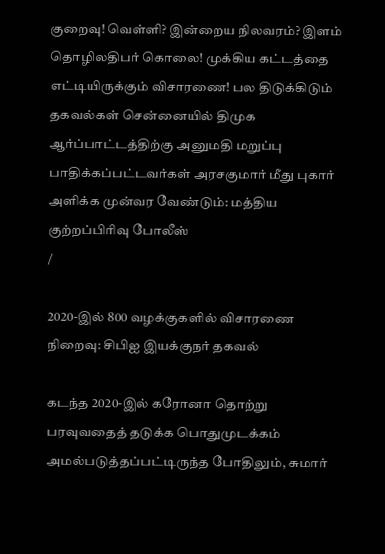குறைவு! வெள்ளி? இன்றைய நிலவரம்? இளம் தொழிலதிபர் கொலை! முக்கிய கட்டத்தை எட்டியிருக்கும் விசாரணை! பல திடுக்கிடும் தகவல்கள் சென்னையில் திமுக ஆர்ப்பாட்டத்திற்கு அனுமதி மறுப்பு பாதிக்கப்பட்டவர்கள் அரசகுமார் மீது புகார் அளிக்க முன்வர வேண்டும்: மத்திய குற்றப்பிரிவு போலீஸ்
/

2020-இல் 800 வழக்குகளில் விசாரணை நிறைவு: சிபிஐ இயக்குநர் தகவல்

கடந்த 2020-இல் கரோனா தொற்று பரவுவதைத் தடுக்க பொதுமுடக்கம் அமல்படுத்தப்பட்டிருந்த போதிலும், சுமார்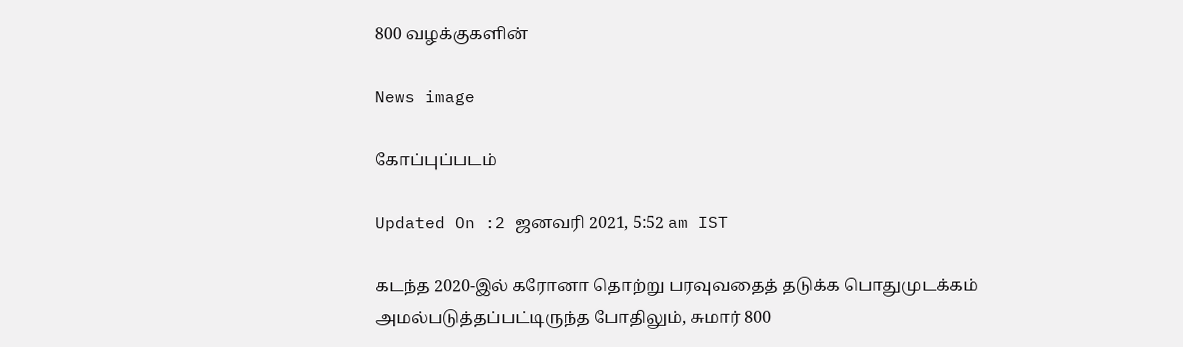800 வழக்குகளின்

News image

கோப்புப்படம்

Updated On :2 ஜனவரி 2021, 5:52 am IST

கடந்த 2020-இல் கரோனா தொற்று பரவுவதைத் தடுக்க பொதுமுடக்கம் அமல்படுத்தப்பட்டிருந்த போதிலும், சுமார் 800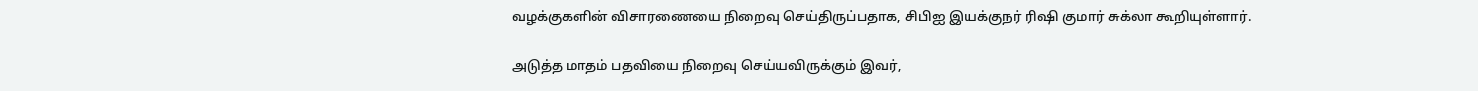வழக்குகளின் விசாரணையை நிறைவு செய்திருப்பதாக, சிபிஐ இயக்குநர் ரிஷி குமார் சுக்லா கூறியுள்ளார்.

அடுத்த மாதம் பதவியை நிறைவு செய்யவிருக்கும் இவர்,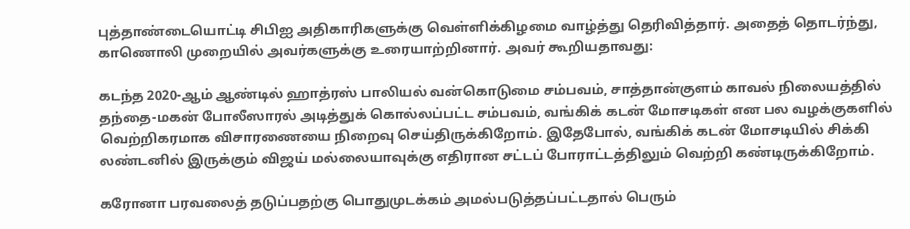புத்தாண்டையொட்டி சிபிஐ அதிகாரிகளுக்கு வெள்ளிக்கிழமை வாழ்த்து தெரிவித்தார். அதைத் தொடர்ந்து, காணொலி முறையில் அவர்களுக்கு உரையாற்றினார். அவர் கூறியதாவது:

கடந்த 2020-ஆம் ஆண்டில் ஹாத்ரஸ் பாலியல் வன்கொடுமை சம்பவம், சாத்தான்குளம் காவல் நிலையத்தில் தந்தை-மகன் போலீஸாரல் அடித்துக் கொல்லப்பட்ட சம்பவம், வங்கிக் கடன் மோசடிகள் என பல வழக்குகளில் வெற்றிகரமாக விசாரணையை நிறைவு செய்திருக்கிறோம். இதேபோல், வங்கிக் கடன் மோசடியில் சிக்கி லண்டனில் இருக்கும் விஜய் மல்லையாவுக்கு எதிரான சட்டப் போராட்டத்திலும் வெற்றி கண்டிருக்கிறோம்.

கரோனா பரவலைத் தடுப்பதற்கு பொதுமுடக்கம் அமல்படுத்தப்பட்டதால் பெரும்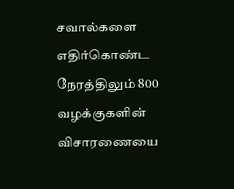சவால்களை எதிர்கொண்ட நேரத்திலும் 800 வழக்குகளின் விசாரணையை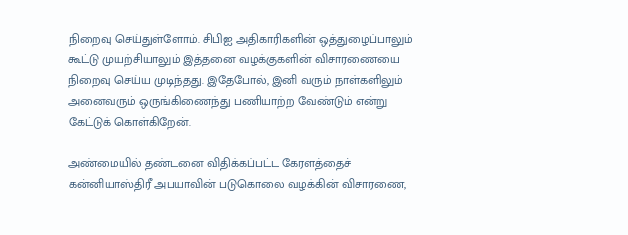நிறைவு செய்துள்ளோம். சிபிஐ அதிகாரிகளின் ஒத்துழைப்பாலும் கூட்டு முயற்சியாலும் இத்தனை வழக்குகளின் விசாரணையை நிறைவு செய்ய முடிந்தது. இதேபோல், இனி வரும் நாள்களிலும் அனைவரும் ஒருங்கிணைந்து பணியாற்ற வேண்டும் என்று கேட்டுக் கொள்கிறேன்.

அண்மையில் தண்டனை விதிக்கப்பட்ட கேரளத்தைச் கன்னியாஸ்திரீ அபயாவின் படுகொலை வழக்கின் விசாரணை,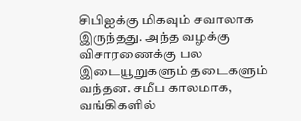சிபிஐக்கு மிகவும் சவாலாக இருந்தது. அந்த வழக்கு விசாரணைக்கு பல இடையூறுகளும் தடைகளும் வந்தன. சமீப காலமாக, வங்கிகளில்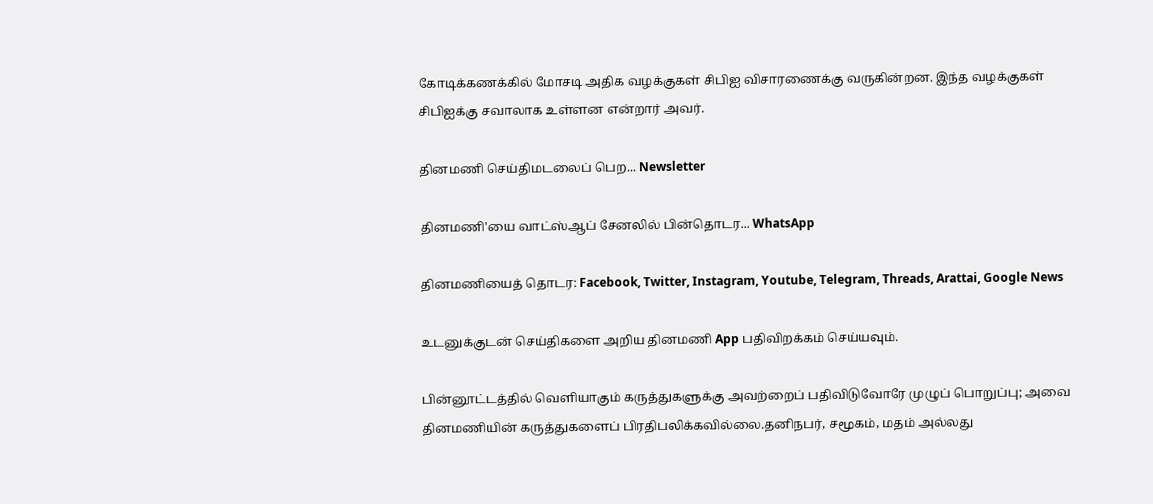கோடிக்கணக்கில் மோசடி அதிக வழக்குகள் சிபிஐ விசாரணைக்கு வருகின்றன. இந்த வழக்குகள் சிபிஐக்கு சவாலாக உள்ளன என்றார் அவர்.

தினமணி செய்திமடலைப் பெற... Newsletter

தினமணி'யை வாட்ஸ்ஆப் சேனலில் பின்தொடர... WhatsApp

தினமணியைத் தொடர: Facebook, Twitter, Instagram, Youtube, Telegram, Threads, Arattai, Google News

உடனுக்குடன் செய்திகளை அறிய தினமணி App பதிவிறக்கம் செய்யவும்.

பின்னூட்டத்தில் வெளியாகும் கருத்துகளுக்கு அவற்றைப் பதிவிடுவோரே முழுப் பொறுப்பு; அவை தினமணியின் கருத்துகளைப் பிரதிபலிக்கவில்லை.தனிநபர், சமூகம், மதம் அல்லது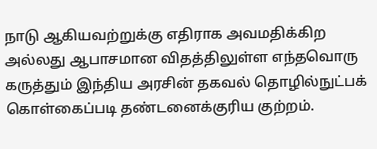நாடு ஆகியவற்றுக்கு எதிராக அவமதிக்கிற அல்லது ஆபாசமான விதத்திலுள்ள எந்தவொரு கருத்தும் இந்திய அரசின் தகவல் தொழில்நுட்பக் கொள்கைப்படி தண்டனைக்குரிய குற்றம்.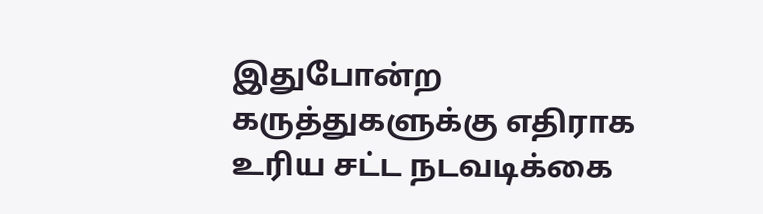இதுபோன்ற கருத்துகளுக்கு எதிராக உரிய சட்ட நடவடிக்கை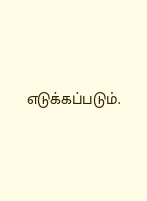எடுக்கப்படும்.